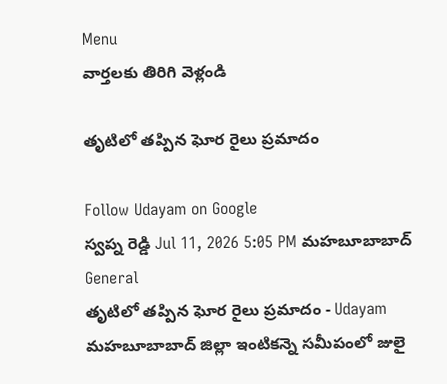Menu
వార్తలకు తిరిగి వెళ్లండి

తృటిలో తప్పిన ఘోర రైలు ప్రమాదం

Follow Udayam on Google
స్వప్న రెడ్డి Jul 11, 2026 5:05 PM మహబూబాబాద్ General
తృటిలో తప్పిన ఘోర రైలు ప్రమాదం - Udayam
మహబూబాబాద్ జిల్లా ఇంటికన్నె సమీపంలో జులై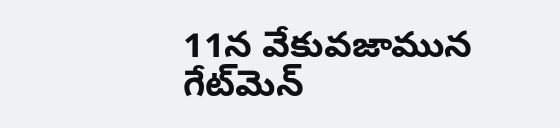11న వేకువజామున గేట్‌మెన్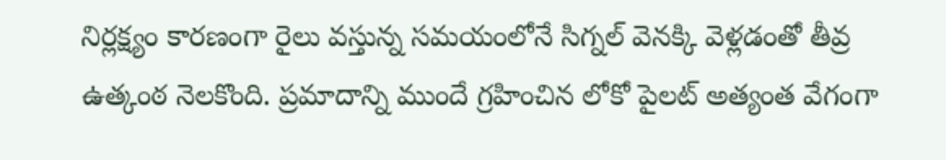నిర్లక్ష్యం కారణంగా రైలు వస్తున్న సమయంలోనే సిగ్నల్ వెనక్కి వెళ్లడంతో తీవ్ర ఉత్కంఠ నెలకొంది. ప్రమాదాన్ని ముందే గ్రహించిన లోకో పైలట్ అత్యంత వేగంగా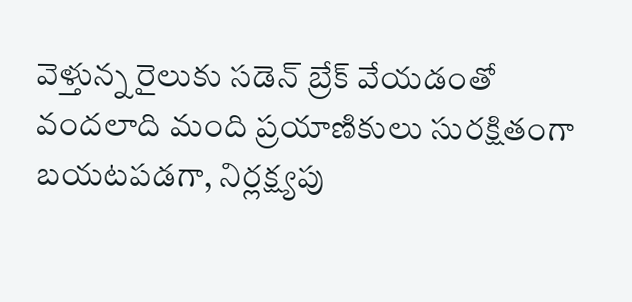వెళ్తున్న రైలుకు సడెన్ బ్రేక్ వేయడంతో వందలాది మంది ప్రయాణికులు సురక్షితంగా బయటపడగా, నిర్లక్ష్యపు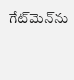గేట్‌మెన్‌ను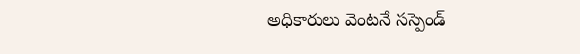అధికారులు వెంటనే సస్పెండ్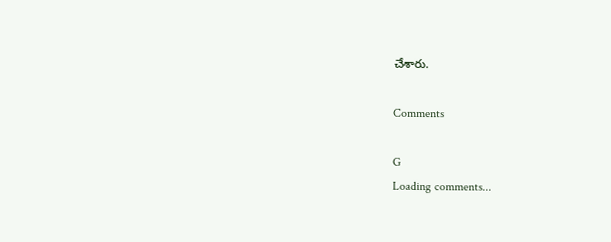చేశారు.

Comments

G
Loading comments...